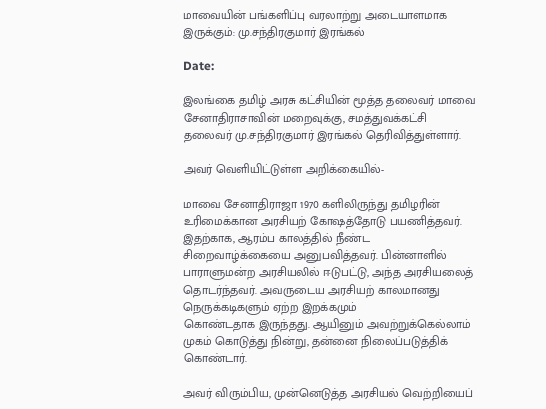மாவையின் பங்களிப்பு வரலாற்று அடையாளமாக இருக்கும்: மு.சந்திரகுமார் இரங்கல்

Date:

இலங்கை தமிழ் அரசு கட்சியின் மூத்த தலைவர் மாவை சேனாதிராசாவின் மறைவுக்கு, சமத்துவக்கட்சி தலைவர் மு.சந்திரகுமார் இரங்கல் தெரிவித்துள்ளார்.

அவர் வெளியிட்டுள்ள அறிக்கையில்-

மாவை சேனாதிராஜா 1970 களிலிருந்து தமிழரின் உரிமைக்கான அரசியற் கோஷத்தோடு பயணித்தவர். இதற்காக, ஆரம்ப காலத்தில் நீண்ட சிறைவாழ்க்கையை அனுபவித்தவர். பின்னாளில் பாராளுமன்ற அரசியலில் ஈடுபட்டு, அந்த அரசியலைத் தொடர்ந்தவர். அவருடைய அரசியற் காலமானது நெருக்கடிகளும் ஏற்ற இறக்கமும்
கொண்டதாக இருந்தது. ஆயினும் அவற்றுக்கெல்லாம் முகம் கொடுத்து நின்று, தன்னை நிலைப்படுத்திக் கொண்டார்.

அவர் விரும்பிய, முன்னெடுத்த அரசியல் வெற்றியைப்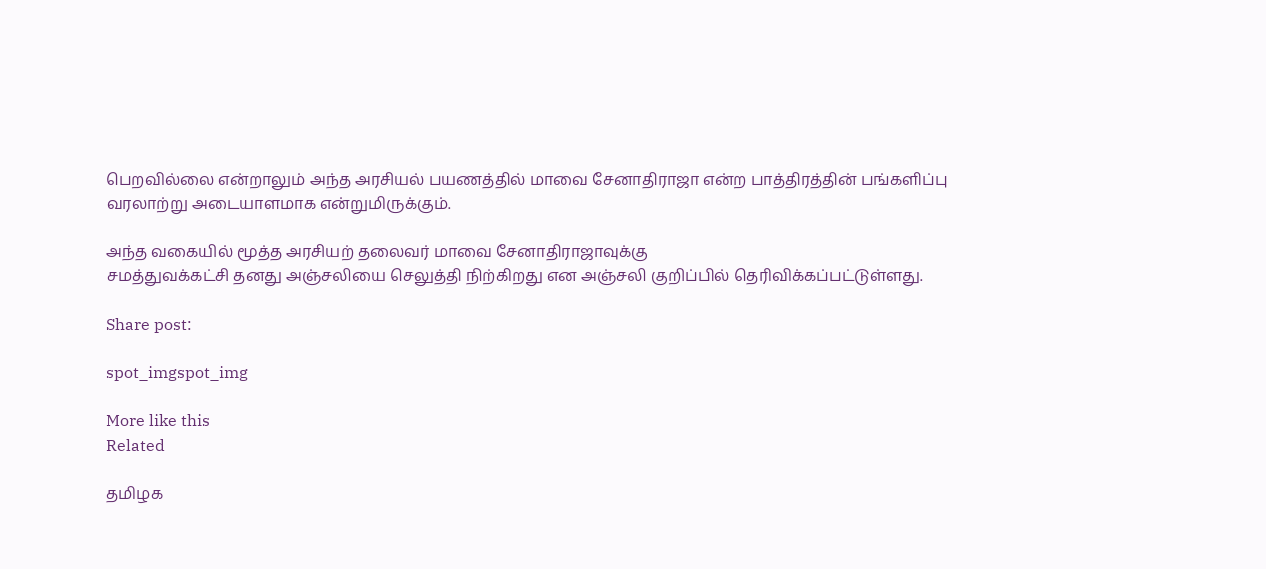பெறவில்லை என்றாலும் அந்த அரசியல் பயணத்தில் மாவை சேனாதிராஜா என்ற பாத்திரத்தின் பங்களிப்பு வரலாற்று அடையாளமாக என்றுமிருக்கும்.

அந்த வகையில் மூத்த அரசியற் தலைவர் மாவை சேனாதிராஜாவுக்கு
சமத்துவக்கட்சி தனது அஞ்சலியை செலுத்தி நிற்கிறது என அஞ்சலி குறிப்பில் தெரிவிக்கப்பட்டுள்ளது.

Share post:

spot_imgspot_img

More like this
Related

தமிழக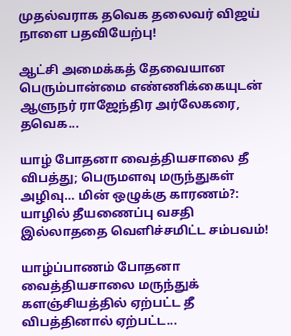முதல்வராக தவெக தலைவர் விஜய் நாளை பதவியேற்பு!

ஆட்சி அமைக்கத் தேவையான பெரும்பான்மை எண்ணிக்கையுடன் ஆளுநர் ராஜேந்திர அர்லேகரை, தவெக...

யாழ் போதனா வைத்தியசாலை தீ விபத்து; பெருமளவு மருந்துகள் அழிவு… மின் ஒழுக்கு காரணம்?: யாழில் தீயணைப்பு வசதி இல்லாததை வெளிச்சமிட்ட சம்பவம்!

யாழ்ப்பாணம் போதனா வைத்தியசாலை மருந்துக் களஞ்சியத்தில் ஏற்பட்ட தீ விபத்தினால் ஏற்பட்ட...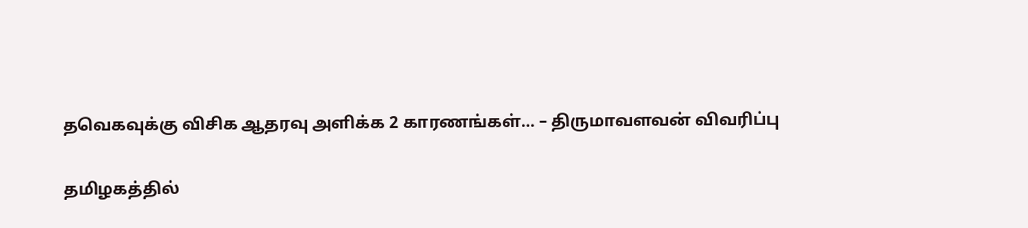தவெகவுக்கு விசிக ஆதரவு அளிக்க 2 காரணங்கள்… – திருமாவளவன் விவரிப்பு

தமிழகத்தில்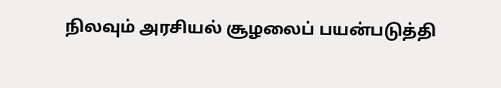நிலவும் அரசியல் சூழலைப் பயன்படுத்தி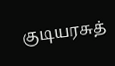குடியரசுத்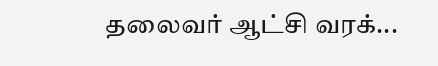தலைவர் ஆட்சி வரக்...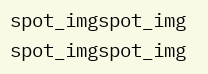spot_imgspot_img
spot_imgspot_img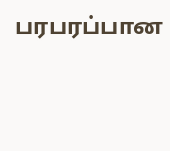பரபரப்பான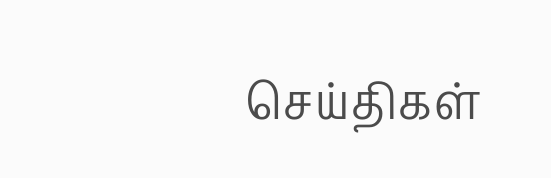செய்திகள்